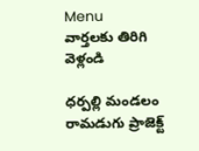Menu
వార్తలకు తిరిగి వెళ్లండి

ధర్పల్లి మండలం రామడుగు ప్రాజెక్ట్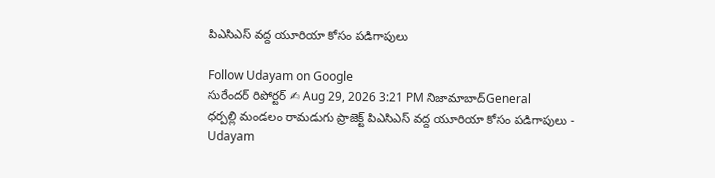పిఎసిఎస్ వద్ద యూరియా కోసం పడిగాపులు

Follow Udayam on Google
సురేందర్ రిపోర్టర్ ✍ Aug 29, 2026 3:21 PM నిజామాబాద్General
ధర్పల్లి మండలం రామడుగు ప్రాజెక్ట్ పిఎసిఎస్ వద్ద యూరియా కోసం పడిగాపులు - Udayam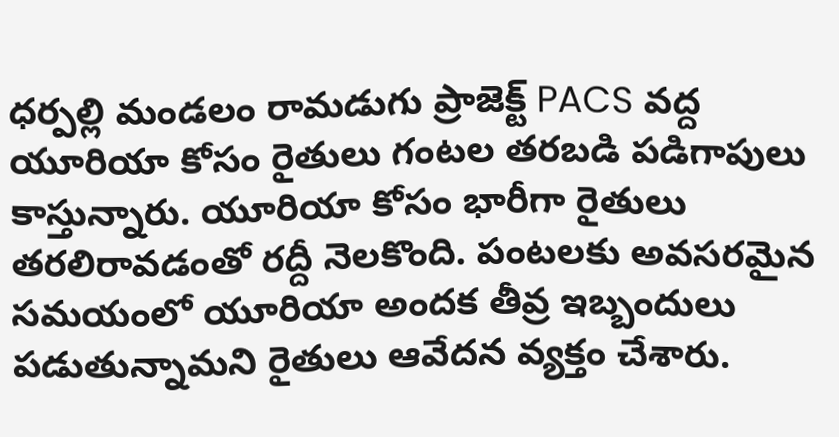ధర్పల్లి మండలం రామడుగు ప్రాజెక్ట్ PACS వద్ద యూరియా కోసం రైతులు గంటల తరబడి పడిగాపులు కాస్తున్నారు. యూరియా కోసం భారీగా రైతులు తరలిరావడంతో రద్దీ నెలకొంది. పంటలకు అవసరమైన సమయంలో యూరియా అందక తీవ్ర ఇబ్బందులు పడుతున్నామని రైతులు ఆవేదన వ్యక్తం చేశారు.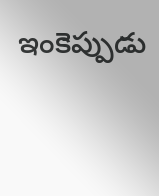ఇంకెప్పుడు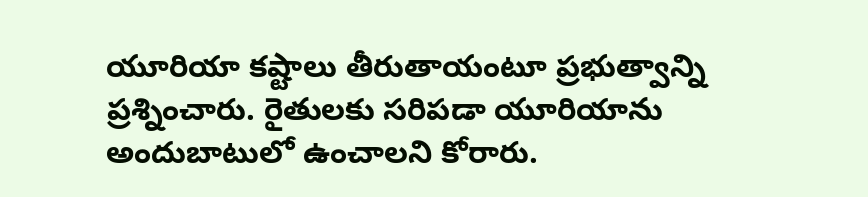యూరియా కష్టాలు తీరుతాయంటూ ప్రభుత్వాన్ని ప్రశ్నించారు. రైతులకు సరిపడా యూరియాను అందుబాటులో ఉంచాలని కోరారు.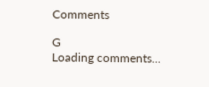Comments

G
Loading comments...